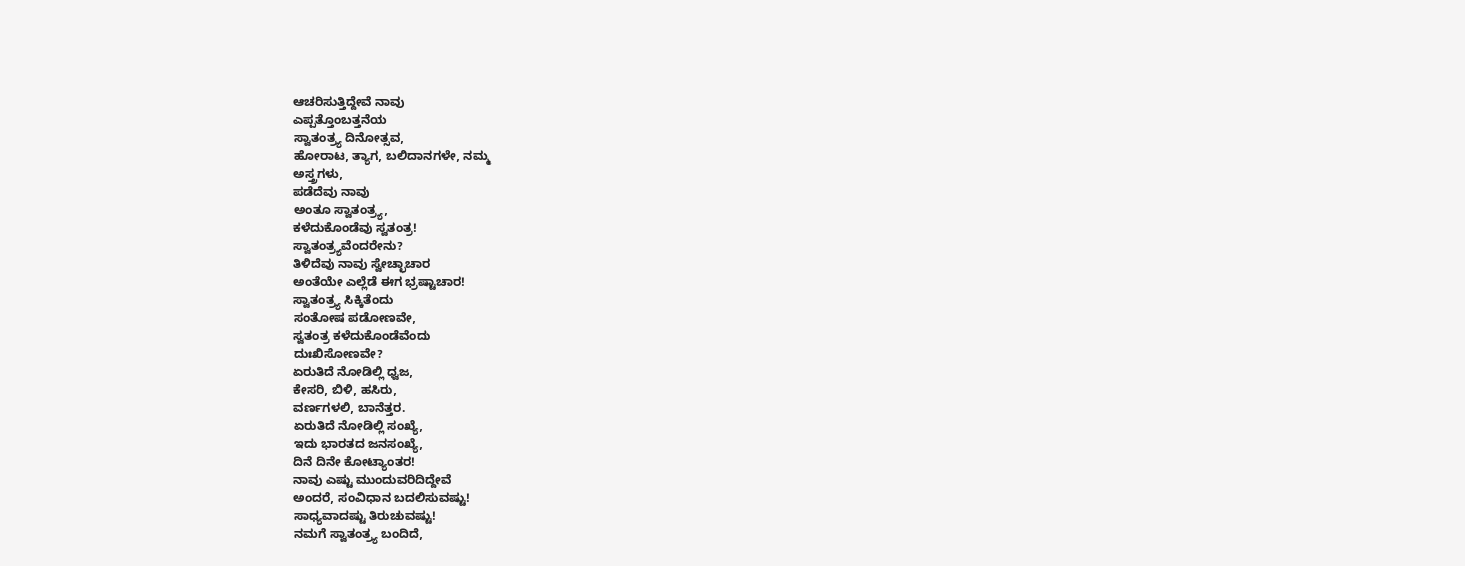ಆಚರಿಸುತ್ತಿದ್ದೇವೆ ನಾವು
ಎಪ್ಪತ್ತೊಂಬತ್ತನೆಯ
ಸ್ವಾತಂತ್ರ್ಯ ದಿನೋತ್ಸವ,
ಹೋರಾಟ, ತ್ಯಾಗ, ಬಲಿದಾನಗಳೇ, ನಮ್ಮ
ಅಸ್ತ್ರಗಳು,
ಪಡೆದೆವು ನಾವು
ಅಂತೂ ಸ್ವಾತಂತ್ರ್ಯ,
ಕಳೆದುಕೊಂಡೆವು ಸ್ವತಂತ್ರ!
ಸ್ವಾತಂತ್ರ್ಯವೆಂದರೇನು?
ತಿಳಿದೆವು ನಾವು ಸ್ವೇಚ್ಛಾಚಾರ
ಅಂತೆಯೇ ಎಲ್ಲೆಡೆ ಈಗ ಭ್ರಷ್ಟಾಚಾರ!
ಸ್ವಾತಂತ್ರ್ಯ ಸಿಕ್ಕಿತೆಂದು
ಸಂತೋಷ ಪಡೋಣವೇ,
ಸ್ವತಂತ್ರ ಕಳೆದುಕೊಂಡೆವೆಂದು
ದುಃಖಿಸೋಣವೇ?
ಏರುತಿದೆ ನೋಡಿಲ್ಲಿ ಧ್ವಜ,
ಕೇಸರಿ, ಬಿಳಿ, ಹಸಿರು,
ವರ್ಣಗಳಲಿ, ಬಾನೆತ್ತರ.
ಏರುತಿದೆ ನೋಡಿಲ್ಲಿ ಸಂಖ್ಯೆ,
ಇದು ಭಾರತದ ಜನಸಂಖ್ಯೆ,
ದಿನೆ ದಿನೇ ಕೋಟ್ಯಾಂತರ!
ನಾವು ಎಷ್ಟು ಮುಂದುವರಿದಿದ್ದೇವೆ
ಅಂದರೆ, ಸಂವಿಧಾನ ಬದಲಿಸುವಷ್ಟು!
ಸಾಧ್ಯವಾದಷ್ಟು ತಿರುಚುವಷ್ಟು!
ನಮಗೆ ಸ್ವಾತಂತ್ರ್ಯ ಬಂದಿದೆ,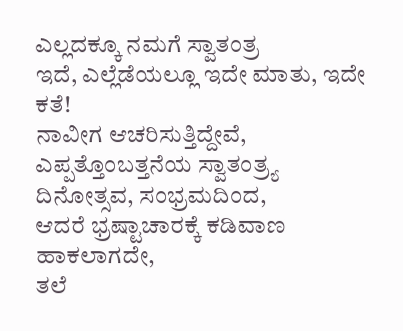ಎಲ್ಲದಕ್ಕೂ ನಮಗೆ ಸ್ವಾತಂತ್ರ
ಇದೆ, ಎಲ್ಲೆಡೆಯಲ್ಲೂ ಇದೇ ಮಾತು, ಇದೇ ಕತೆ!
ನಾವೀಗ ಆಚರಿಸುತ್ತಿದ್ದೇವೆ,
ಎಪ್ಪತ್ತೊಂಬತ್ತನೆಯ ಸ್ವಾತಂತ್ರ್ಯ
ದಿನೋತ್ಸವ, ಸಂಭ್ರಮದಿಂದ,
ಆದರೆ ಭ್ರಷ್ಟಾಚಾರಕ್ಕೆ ಕಡಿವಾಣ ಹಾಕಲಾಗದೇ,
ತಲೆ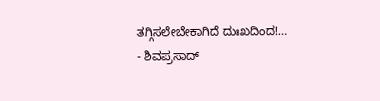ತಗ್ಗಿಸಲೇಬೇಕಾಗಿದೆ ದುಃಖದಿಂದ!…
- ಶಿವಪ್ರಸಾದ್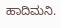ಹಾದಿಮನಿ.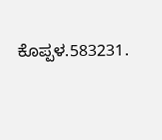ಕೊಪ್ಪಳ.583231.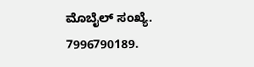ಮೊಬೈಲ್ ಸಂಖ್ಯೆ.
7996790189.